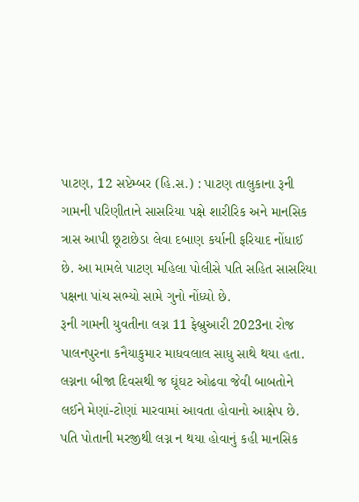પાટણ, 12 સપ્ટેમ્બર (હિ.સ.) : પાટણ તાલુકાના રૂની ગામની પરિણીતાને સાસરિયા પક્ષે શારીરિક અને માનસિક ત્રાસ આપી છૂટાછેડા લેવા દબાણ કર્યાની ફરિયાદ નોંધાઈ છે. આ મામલે પાટણ મહિલા પોલીસે પતિ સહિત સાસરિયા પક્ષના પાંચ સભ્યો સામે ગુનો નોંધ્યો છે.
રૂની ગામની યુવતીના લગ્ન 11 ફેબ્રુઆરી 2023ના રોજ પાલનપુરના કનૈયાકુમાર માધવલાલ સાધુ સાથે થયા હતા. લગ્નના બીજા દિવસથી જ ઘૂંઘટ ઓઢવા જેવી બાબતોને લઈને મેણાં-ટોણાં મારવામાં આવતા હોવાનો આક્ષેપ છે. પતિ પોતાની મરજીથી લગ્ન ન થયા હોવાનું કહી માનસિક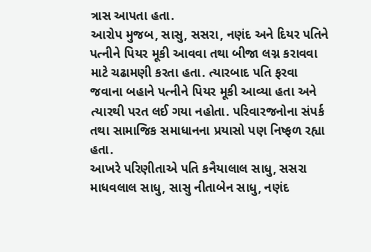ત્રાસ આપતા હતા.
આરોપ મુજબ, સાસુ, સસરા, નણંદ અને દિયર પતિને પત્નીને પિયર મૂકી આવવા તથા બીજા લગ્ન કરાવવા માટે ચઢામણી કરતા હતા. ત્યારબાદ પતિ ફરવા જવાના બહાને પત્નીને પિયર મૂકી આવ્યા હતા અને ત્યારથી પરત લઈ ગયા નહોતા. પરિવારજનોના સંપર્ક તથા સામાજિક સમાધાનના પ્રયાસો પણ નિષ્ફળ રહ્યા હતા.
આખરે પરિણીતાએ પતિ કનૈયાલાલ સાધુ, સસરા માધવલાલ સાધુ, સાસુ નીતાબેન સાધુ, નણંદ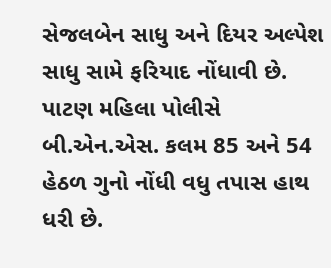સેજલબેન સાધુ અને દિયર અલ્પેશ સાધુ સામે ફરિયાદ નોંધાવી છે. પાટણ મહિલા પોલીસે બી.એન.એસ. કલમ 85 અને 54 હેઠળ ગુનો નોંધી વધુ તપાસ હાથ ધરી છે.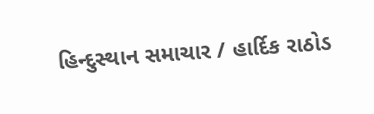હિન્દુસ્થાન સમાચાર / હાર્દિક રાઠોડ